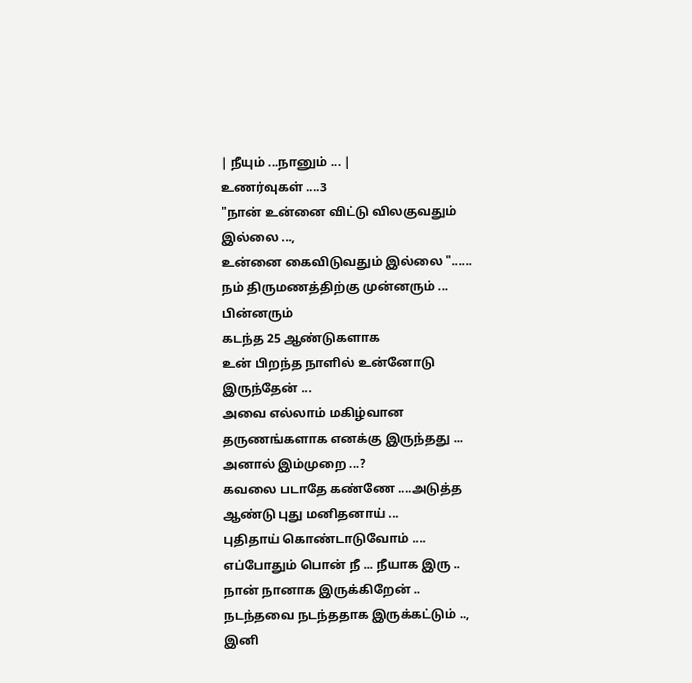| நீயும் ...நானும் ... |
உணர்வுகள் ....3
"நான் உன்னை விட்டு விலகுவதும் இல்லை ...,
உன்னை கைவிடுவதும் இல்லை "......
நம் திருமணத்திற்கு முன்னரும் ... பின்னரும்
கடந்த 25 ஆண்டுகளாக
உன் பிறந்த நாளில் உன்னோடு இருந்தேன் ...
அவை எல்லாம் மகிழ்வான
தருணங்களாக எனக்கு இருந்தது ...
அனால் இம்முறை ...?
கவலை படாதே கண்ணே ....அடுத்த ஆண்டு புது மனிதனாய் ...
புதிதாய் கொண்டாடுவோம் ....
எப்போதும் பொன் நீ ... நீயாக இரு ..
நான் நானாக இருக்கிறேன் ..
நடந்தவை நடந்ததாக இருக்கட்டும் ..,
இனி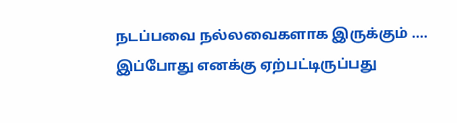நடப்பவை நல்லவைகளாக இருக்கும் ....
இப்போது எனக்கு ஏற்பட்டிருப்பது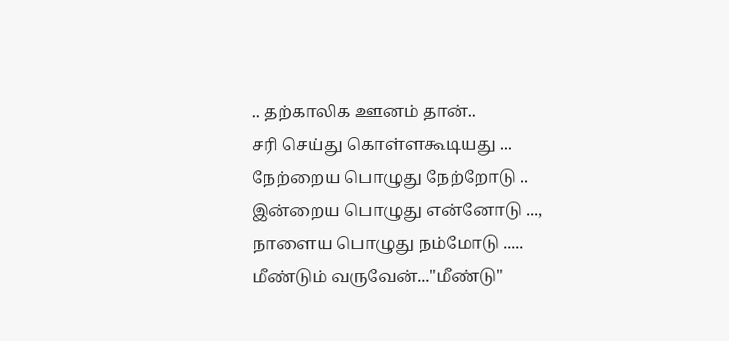.. தற்காலிக ஊனம் தான்..
சரி செய்து கொள்ளகூடியது ...
நேற்றைய பொழுது நேற்றோடு ..
இன்றைய பொழுது என்னோடு ...,
நாளைய பொழுது நம்மோடு .....
மீண்டும் வருவேன்..."மீண்டு"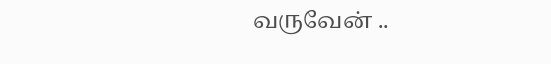வருவேன் ..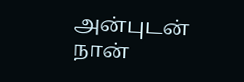அன்புடன் நான்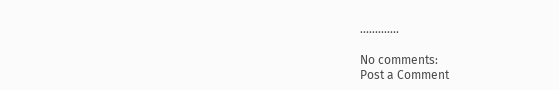.............

No comments:
Post a Comment